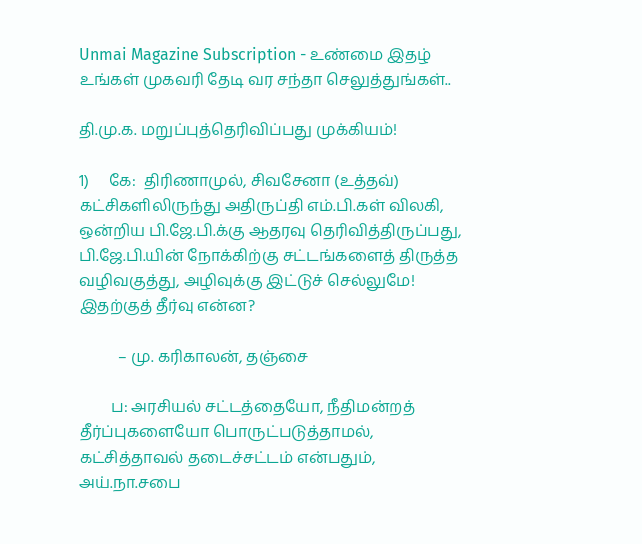Unmai Magazine Subscription - உண்மை இதழ் உங்கள் முகவரி தேடி வர சந்தா செலுத்துங்கள்..

தி.மு.க. மறுப்புத்தெரிவிப்பது முக்கியம்!

1)     கே:  திரிணாமுல், சிவசேனா (உத்தவ்) கட்சிகளிலிருந்து அதிருப்தி எம்.பி.கள் விலகி, ஒன்றிய பி.ஜே.பி.க்கு ஆதரவு தெரிவித்திருப்பது,
பி.ஜே.பி.யின் நோக்கிற்கு சட்டங்களைத் திருத்த வழிவகுத்து, அழிவுக்கு இட்டுச் செல்லுமே! இதற்குத் தீர்வு என்ன?

          – மு. கரிகாலன், தஞ்சை

        ப: அரசியல் சட்டத்தையோ, நீதிமன்றத் தீர்ப்புகளையோ பொருட்படுத்தாமல், கட்சித்தாவல் தடைச்சட்டம் என்பதும், அய்.நா.சபை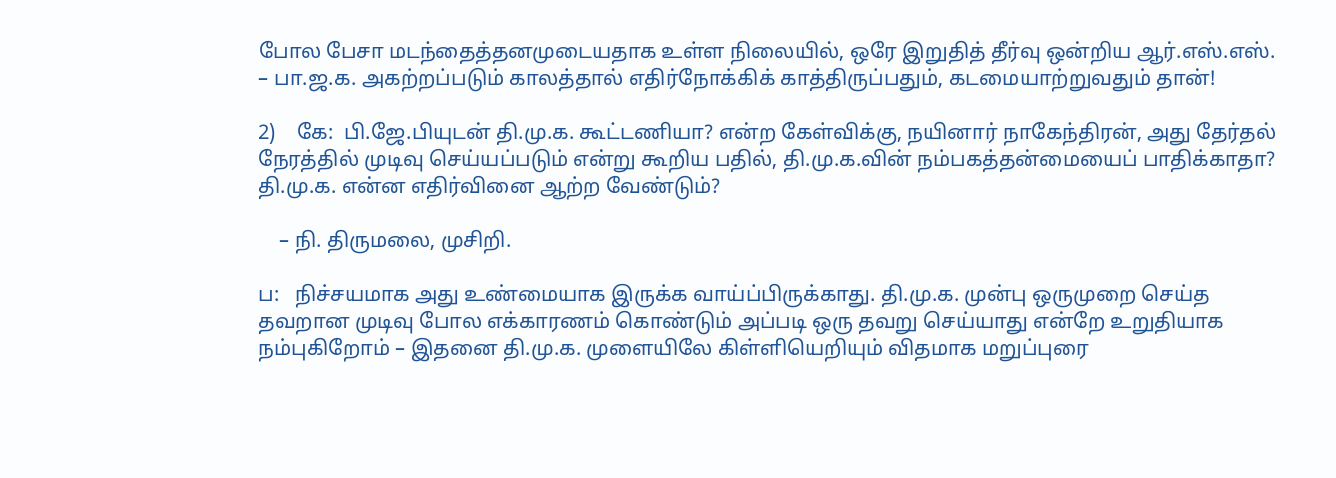போல பேசா மடந்தைத்தனமுடையதாக உள்ள நிலையில், ஒரே இறுதித் தீர்வு ஒன்றிய ஆர்.எஸ்.எஸ். – பா.ஜ.க. அகற்றப்படும் காலத்தால் எதிர்நோக்கிக் காத்திருப்பதும், கடமையாற்றுவதும் தான்!

2)    கே:  பி.ஜே.பியுடன் தி.மு.க. கூட்டணியா? என்ற கேள்விக்கு, நயினார் நாகேந்திரன், அது தேர்தல் நேரத்தில் முடிவு செய்யப்படும் என்று கூறிய பதில், தி.மு.க.வின் நம்பகத்தன்மையைப் பாதிக்காதா? தி.மு.க. என்ன எதிர்வினை ஆற்ற வேண்டும்?

    – நி. திருமலை, முசிறி.

ப:   நிச்சயமாக அது உண்மையாக இருக்க வாய்ப்பிருக்காது. தி.மு.க. முன்பு ஒருமுறை செய்த தவறான முடிவு போல எக்காரணம் கொண்டும் அப்படி ஒரு தவறு செய்யாது என்றே உறுதியாக நம்புகிறோம் – இதனை தி.மு.க. முளையிலே கிள்ளியெறியும் விதமாக மறுப்புரை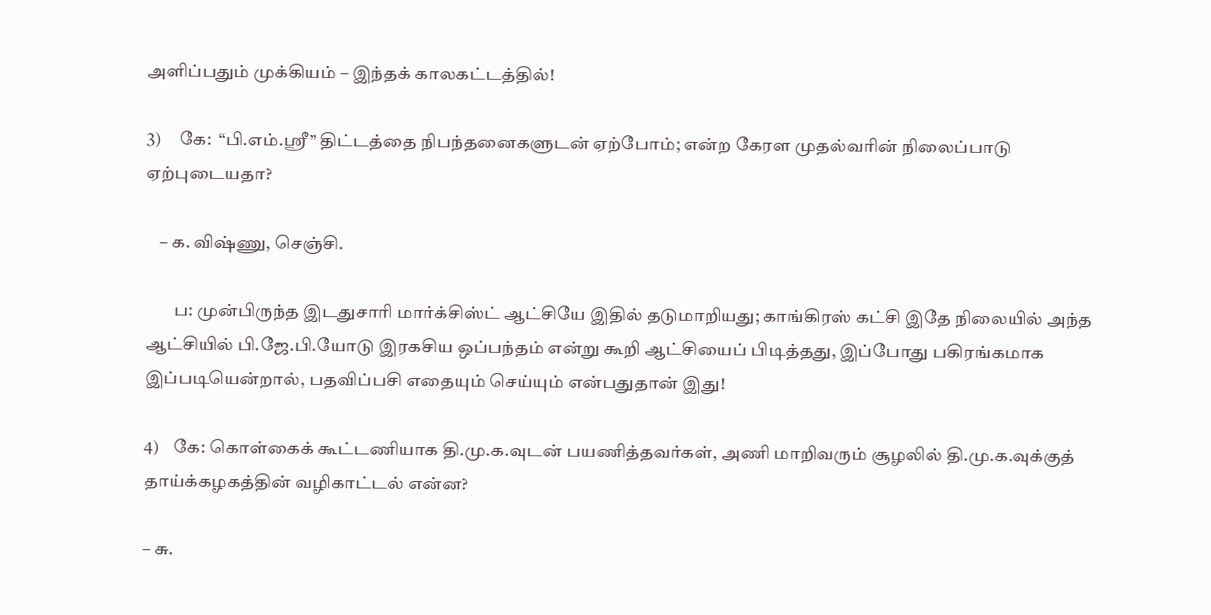அளிப்பதும் முக்கியம் – இந்தக் காலகட்டத்தில்!

3)     கே:  “பி.எம்.ஸ்ரீ” திட்டத்தை நிபந்தனைகளுடன் ஏற்போம்; என்ற கேரள முதல்வரின் நிலைப்பாடு ஏற்புடையதா?

    – க. விஷ்ணு, செஞ்சி.

        ப: முன்பிருந்த இடதுசாரி மார்க்சிஸ்ட் ஆட்சியே இதில் தடுமாறியது; காங்கிரஸ் கட்சி இதே நிலையில் அந்த ஆட்சியில் பி.ஜே.பி.யோடு இரகசிய ஒப்பந்தம் என்று கூறி ஆட்சியைப் பிடித்தது, இப்போது பகிரங்கமாக இப்படியென்றால், பதவிப்பசி எதையும் செய்யும் என்பதுதான் இது!

4)    கே: கொள்கைக் கூட்டணியாக தி.மு.க.வுடன் பயணித்தவர்கள், அணி மாறிவரும் சூழலில் தி.மு.க.வுக்குத் தாய்க்கழகத்தின் வழிகாட்டல் என்ன?

– சு.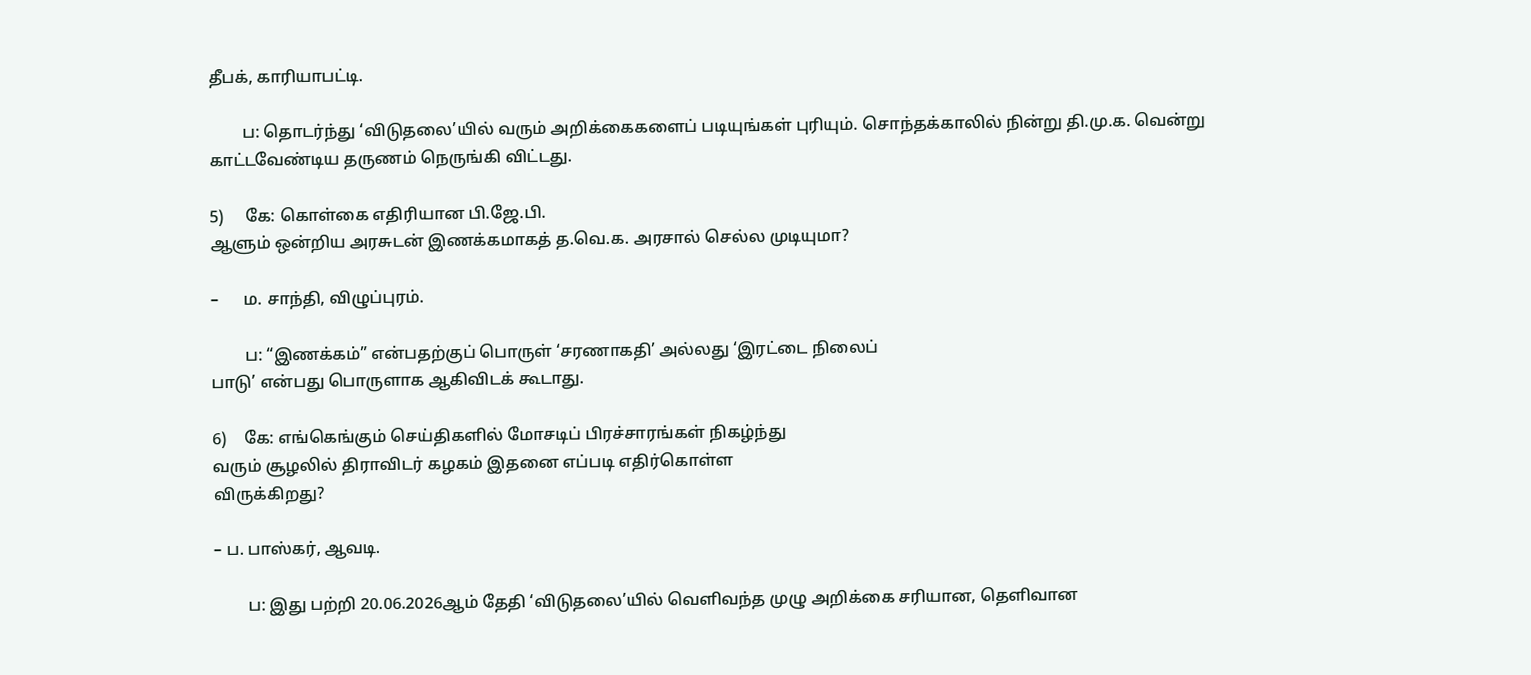தீபக், காரியாபட்டி.

        ப: தொடர்ந்து ‘விடுதலை’யில் வரும் அறிக்கைகளைப் படியுங்கள் புரியும். சொந்தக்காலில் நின்று தி.மு.க. வென்று காட்டவேண்டிய தருணம் நெருங்கி விட்டது.

5)     கே: கொள்கை எதிரியான பி.ஜே.பி.
ஆளும் ஒன்றிய அரசுடன் இணக்கமாகத் த.வெ.க. அரசால் செல்ல முடியுமா?

–      ம. சாந்தி, விழுப்புரம்.

        ப: “இணக்கம்” என்பதற்குப் பொருள் ‘சரணாகதி’ அல்லது ‘இரட்டை நிலைப்
பாடு’ என்பது பொருளாக ஆகிவிடக் கூடாது.

6)    கே: எங்கெங்கும் செய்திகளில் மோசடிப் பிரச்சாரங்கள் நிகழ்ந்து
வரும் சூழலில் திராவிடர் கழகம் இதனை எப்படி எதிர்கொள்ள
விருக்கிறது?

– ப. பாஸ்கர், ஆவடி.

        ப: இது பற்றி 20.06.2026ஆம் தேதி ‘விடுதலை’யில் வெளிவந்த முழு அறிக்கை சரியான, தெளிவான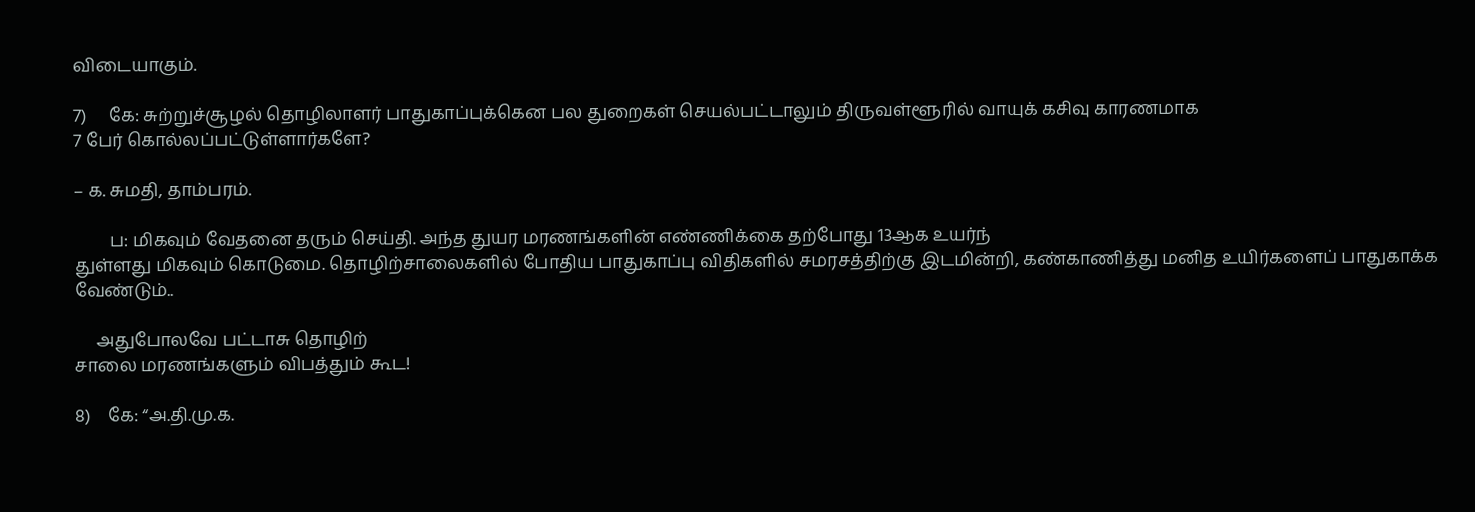விடையாகும்.

7)     கே: சுற்றுச்சூழல் தொழிலாளர் பாதுகாப்புக்கென பல துறைகள் செயல்பட்டாலும் திருவள்ளூரில் வாயுக் கசிவு காரணமாக
7 பேர் கொல்லப்பட்டுள்ளார்களே?

– க. சுமதி, தாம்பரம்.

        ப: மிகவும் வேதனை தரும் செய்தி. அந்த துயர மரணங்களின் எண்ணிக்கை தற்போது 13ஆக உயர்ந்
துள்ளது மிகவும் கொடுமை. தொழிற்சாலைகளில் போதிய பாதுகாப்பு விதிகளில் சமரசத்திற்கு இடமின்றி, கண்காணித்து மனித உயிர்களைப் பாதுகாக்க வேண்டும்..

     அதுபோலவே பட்டாசு தொழிற்
சாலை மரணங்களும் விபத்தும் கூட!

8)    கே: “அ.தி.மு.க.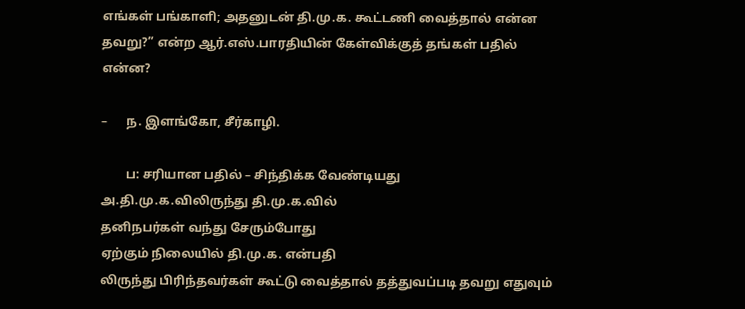எங்கள் பங்காளி; அதனுடன் தி.மு.க. கூட்டணி வைத்தால் என்ன தவறு?” என்ற ஆர்.எஸ்.பாரதியின் கேள்விக்குத் தங்கள் பதில் என்ன?

–      ந. இளங்கோ, சீர்காழி.

        ப: சரியான பதில் – சிந்திக்க வேண்டியது
அ.தி.மு.க.விலிருந்து தி.மு.க.வில்
தனிநபர்கள் வந்து சேரும்போது
ஏற்கும் நிலையில் தி.மு.க. என்பதி
லிருந்து பிரிந்தவர்கள் கூட்டு வைத்தால் தத்துவப்படி தவறு எதுவும்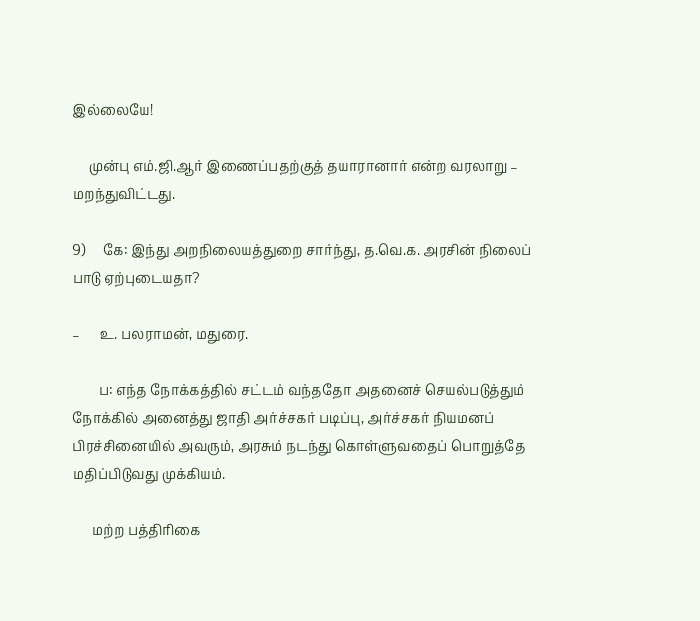இல்லையே!

     முன்பு எம்.ஜி.ஆர் இணைப்பதற்குத் தயாரானார் என்ற வரலாறு – மறந்துவிட்டது.

9)     கே: இந்து அறநிலையத்துறை சார்ந்து, த.வெ.க. அரசின் நிலைப்
பாடு ஏற்புடையதா?

–      உ. பலராமன், மதுரை.

        ப: எந்த நோக்கத்தில் சட்டம் வந்ததோ அதனைச் செயல்படுத்தும் நோக்கில் அனைத்து ஜாதி அர்ச்சகர் படிப்பு, அர்ச்சகர் நியமனப் பிரச்சினையில் அவரும், அரசும் நடந்து கொள்ளுவதைப் பொறுத்தே மதிப்பிடுவது முக்கியம்.

      மற்ற பத்திரிகை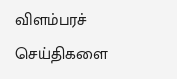விளம்பரச் செய்திகளை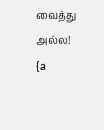வைத்து அல்ல!  {a